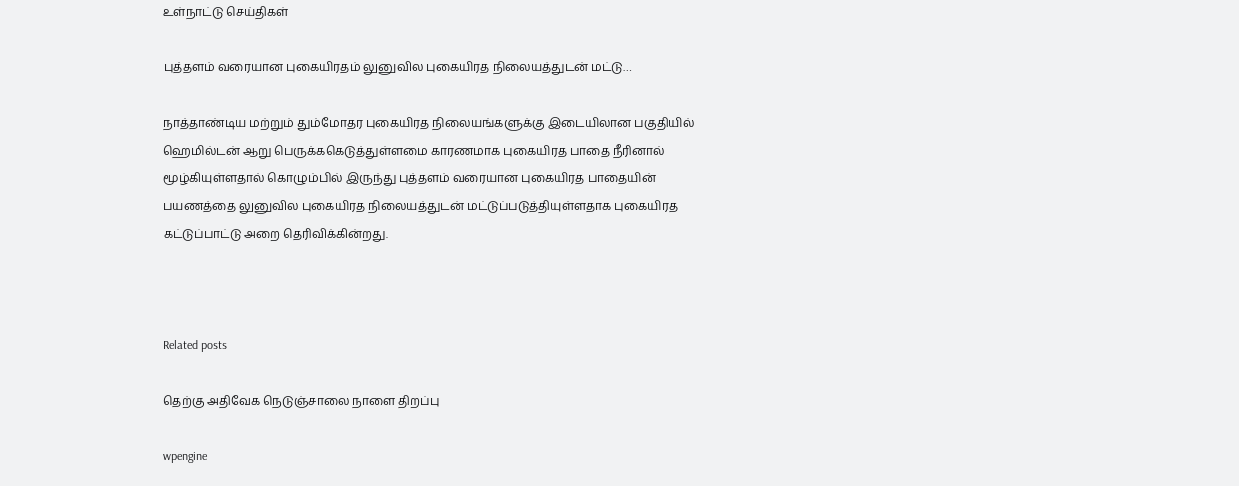உள்நாட்டு செய்திகள்

புத்தளம் வரையான புகையிரதம் லுனுவில புகையிரத நிலையத்துடன் மட்டு…

நாத்தாண்டிய மற்றும் தும்மோதர புகையிரத நிலையங்களுக்கு இடையிலான பகுதியில் ஹெமில்டன் ஆறு பெருக்ககெடுத்துள்ளமை காரணமாக புகையிரத பாதை நீரினால் மூழ்கியுள்ளதால் கொழும்பில் இருந்து புத்தளம் வரையான புகையிரத பாதையின் பயணத்தை லுனுவில புகையிரத நிலையத்துடன் மட்டுப்படுத்தியுள்ளதாக புகையிரத கட்டுப்பாட்டு அறை தெரிவிக்கின்றது.



Related posts

தெற்கு அதிவேக நெடுஞ்சாலை நாளை திறப்பு

wpengine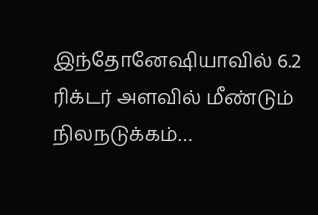இந்தோனேஷியாவில் 6.2 ரிக்டர் அளவில் மீண்டும் நிலநடுக்கம்…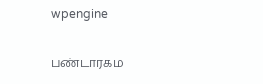wpengine

பண்டாரகம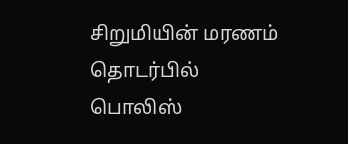சிறுமியின் மரணம் தொடர்பில் பொலிஸ்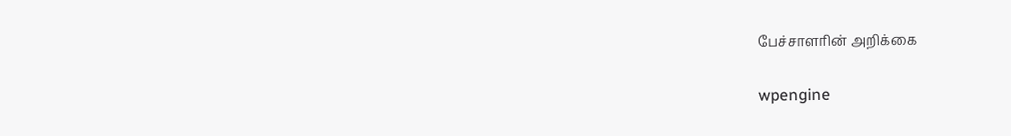பேச்சாளரின் அறிக்கை

wpengine